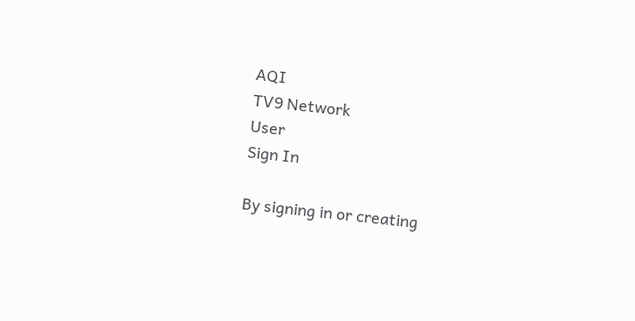AQI
TV9 Network
User
Sign In

By signing in or creating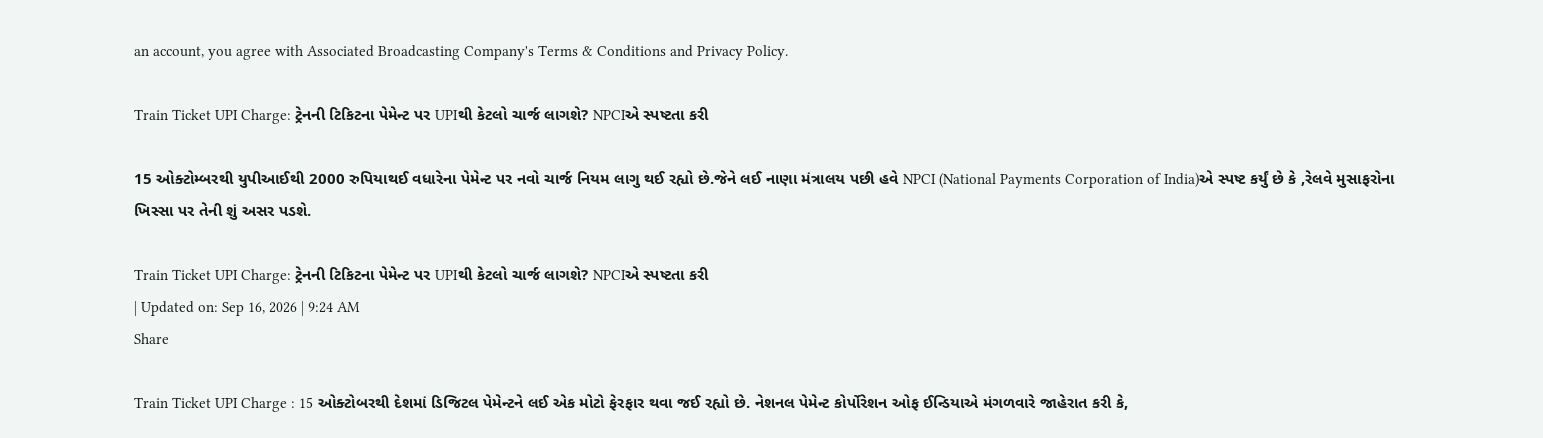an account, you agree with Associated Broadcasting Company's Terms & Conditions and Privacy Policy.

Train Ticket UPI Charge: ટ્રેનની ટિકિટના પેમેન્ટ પર UPIથી કેટલો ચાર્જ લાગશે? NPCIએ સ્પષ્ટતા કરી

15 ઓક્ટોમ્બરથી યુપીઆઈથી 2000 રુપિયાથઈ વધારેના પેમેન્ટ પર નવો ચાર્જ નિયમ લાગુ થઈ રહ્યો છે.જેને લઈ નાણા મંત્રાલય પછી હવે NPCI (National Payments Corporation of India)એ સ્પષ્ટ કર્યું છે કે ,રેલવે મુસાફરોના ખિસ્સા પર તેની શું અસર પડશે.

Train Ticket UPI Charge: ટ્રેનની ટિકિટના પેમેન્ટ પર UPIથી કેટલો ચાર્જ લાગશે? NPCIએ સ્પષ્ટતા કરી
| Updated on: Sep 16, 2026 | 9:24 AM
Share

Train Ticket UPI Charge : 15 ઓક્ટોબરથી દેશમાં ડિજિટલ પેમેન્ટને લઈ એક મોટો ફેરફાર થવા જઈ રહ્યો છે. નેશનલ પેમેન્ટ કોર્પોરેશન ઓફ ઈન્ડિયાએ મંગળવારે જાહેરાત કરી કે,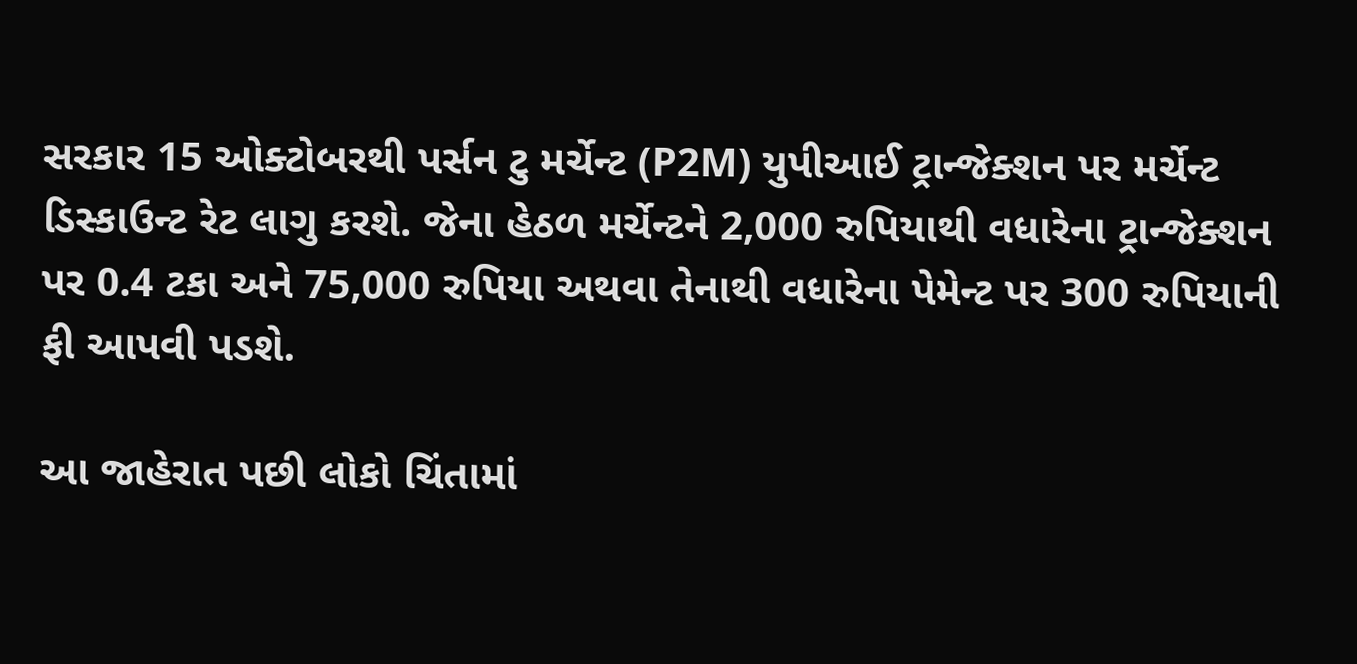સરકાર 15 ઓક્ટોબરથી પર્સન ટુ મર્ચેન્ટ (P2M) યુપીઆઈ ટ્રાન્જેક્શન પર મર્ચેન્ટ ડિસ્કાઉન્ટ રેટ લાગુ કરશે. જેના હેઠળ મર્ચેન્ટને 2,000 રુપિયાથી વધારેના ટ્રાન્જેક્શન પર 0.4 ટકા અને 75,000 રુપિયા અથવા તેનાથી વધારેના પેમેન્ટ પર 300 રુપિયાની ફી આપવી પડશે.

આ જાહેરાત પછી લોકો ચિંતામાં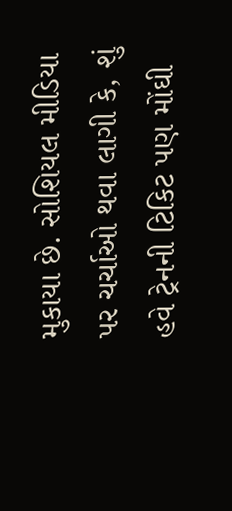મુકાયા છે. સોશિયલ મીડિયા પર ચર્ચાઓ થવા લાગી કે, શું હવે ટ્રેનની ટિકિટ પણ મોંઘી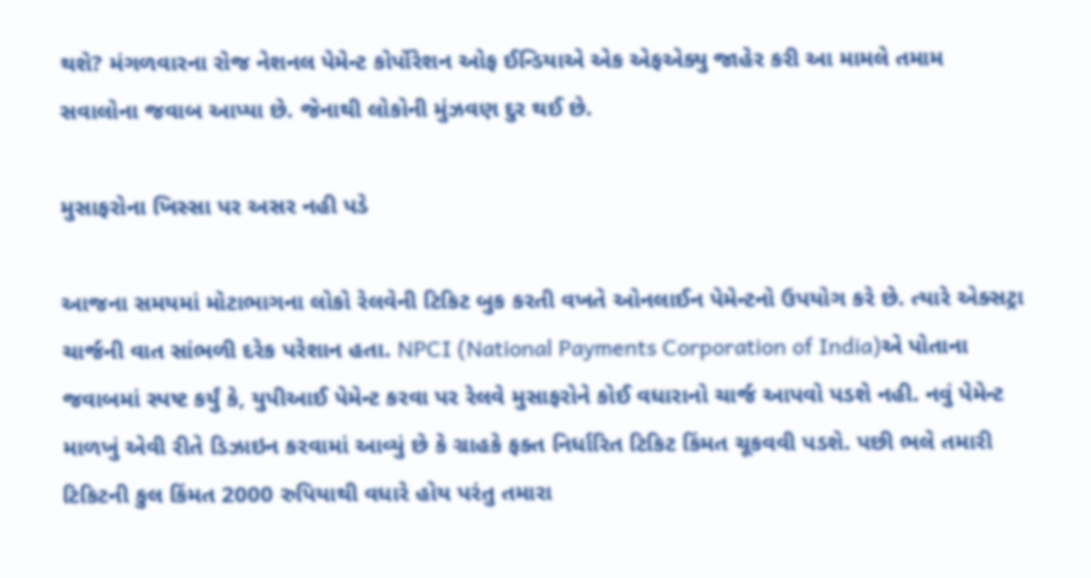થશે? મંગળવારના રોજ નેશનલ પેમેન્ટ કોર્પોરેશન ઓફ ઈન્ડિયાએ એક એફએક્યુ જાહેર કરી આ મામલે તમામ સવાલોના જવાબ આપ્યા છે. જેનાથી લોકોની મુંઝવણ દુર થઈ છે.

મુસાફરોના ખિસ્સા પર અસર નહી પડે

આજના સમયમાં મોટાભાગના લોકો રેલવેની ટિકિટ બુક કરતી વખતે ઓનલાઈન પેમેન્ટનો ઉપયોગ કરે છે. ત્યારે એક્સટ્રા ચાર્જની વાત સાંભળી દરેક પરેશાન હતા. NPCI (National Payments Corporation of India)એ પોતાના જવાબમાં સ્પષ્ટ કર્યું કે, યુપીઆઈ પેમેન્ટ કરવા પર રેલવે મુસાફરોને કોઈ વધારાનો ચાર્જ આપવો પડશે નહી. નવું પેમેન્ટ માળખું એવી રીતે ડિઝાઇન કરવામાં આવ્યું છે કે ગ્રાહકે ફક્ત નિર્ધારિત ટિકિટ કિંમત ચૂકવવી પડશે. પછી ભલે તમારી ટિકિટની કુલ કિંમત 2000 રુપિયાથી વધારે હોય પરંતુ તમારા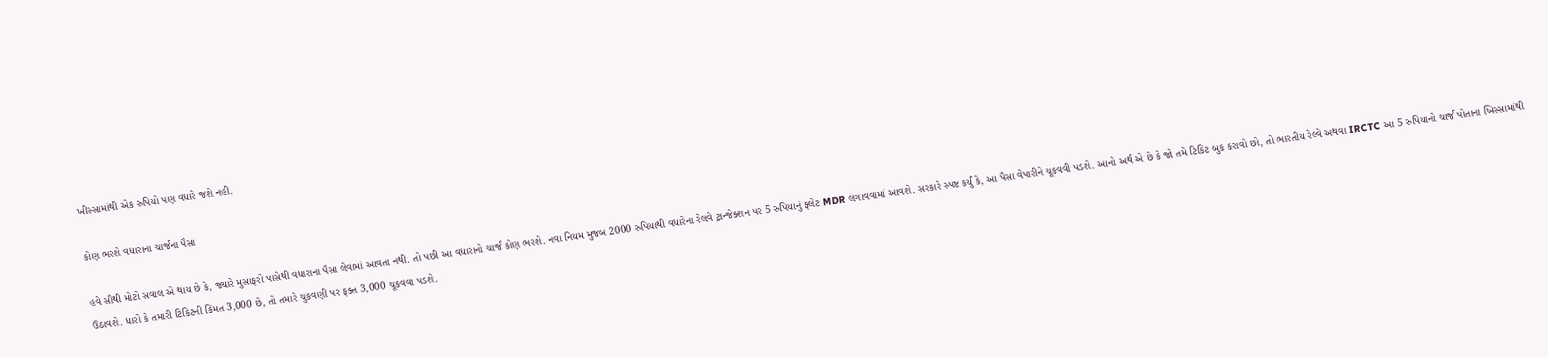ખીસ્સામાંથી એક રુપિયો પણ વધારે જશે નહી.

કોણ ભરશે વધારાના ચાર્જના પૈસા

હવે સૌથી મોટો સવાલ એ થાય છે કે, જ્યારે મુસાફરો પાસેથી વધારાના પૈસા લેવામાં આવતા નથી. તો પછી આ વધારાનો ચાર્જ કોણ ભરશે. નવા નિયમ મુજબ 2000 રુપિયાથી વધારેના રેલવે ટ્રાન્જેક્શન પર 5 રુપિયાનું ફ્લેટ MDR લગાવવામાં આવશે. સરકારે સ્પષ્ટ કર્યું કે, આ પૈસા વેપારીને ચૂકવવી પડશે. આનો અર્થ એ છે કે જો તમે ટિકિટ બુક કરાવો છો, તો ભારતીય રેલ્વે અથવા IRCTC આ 5 રુપિયાનો ચાર્જ પોતાના ખિસ્સામાંથી ઉઠાવશે. ધારો કે તમારી ટિકિટની કિંમત 3,000 છે, તો તમારે ચુકવણી પર ફક્ત 3,000 ચૂકવવા પડશે.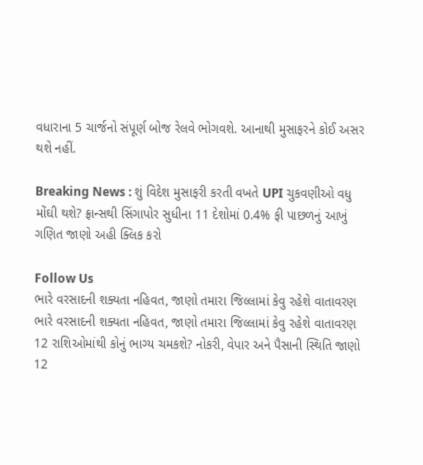વધારાના 5 ચાર્જનો સંપૂર્ણ બોજ રેલવે ભોગવશે. આનાથી મુસાફરને કોઈ અસર થશે નહીં.

Breaking News : શું વિદેશ મુસાફરી કરતી વખતે UPI ચુકવણીઓ વધુ મોંઘી થશે? ફ્રાન્સથી સિંગાપોર સુધીના 11 દેશોમાં 0.4% ફી પાછળનું આખું ગણિત જાણો અહી ક્લિક કરો

Follow Us
ભારે વરસાદની શક્યતા નહિવત, જાણો તમારા જિલ્લામાં કેવુ રહેશે વાતાવરણ
ભારે વરસાદની શક્યતા નહિવત, જાણો તમારા જિલ્લામાં કેવુ રહેશે વાતાવરણ
12 રાશિઓમાંથી કોનું ભાગ્ય ચમકશે? નોકરી, વેપાર અને પૈસાની સ્થિતિ જાણો
12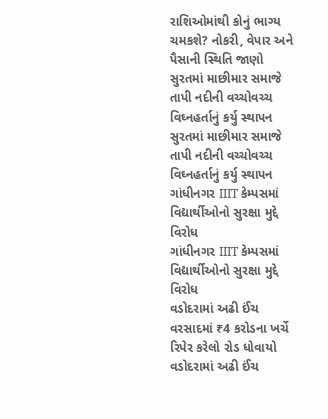રાશિઓમાંથી કોનું ભાગ્ય ચમકશે? નોકરી, વેપાર અને પૈસાની સ્થિતિ જાણો
સુરતમાં માછીમાર સમાજે તાપી નદીની વચ્ચોવચ્ચ વિઘ્નહર્તાનું કર્યુ સ્થાપન
સુરતમાં માછીમાર સમાજે તાપી નદીની વચ્ચોવચ્ચ વિઘ્નહર્તાનું કર્યુ સ્થાપન
ગાંધીનગર IIIT કેમ્પસમાં વિદ્યાર્થીઓનો સુરક્ષા મુદ્દે વિરોધ
ગાંધીનગર IIIT કેમ્પસમાં વિદ્યાર્થીઓનો સુરક્ષા મુદ્દે વિરોધ
વડોદરામાં અઢી ઈંચ વરસાદમાં ₹4 કરોડના ખર્ચે રિપેર કરેલો રોડ ધોવાયો
વડોદરામાં અઢી ઈંચ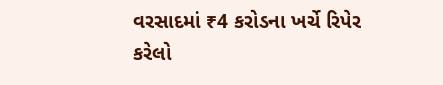વરસાદમાં ₹4 કરોડના ખર્ચે રિપેર કરેલો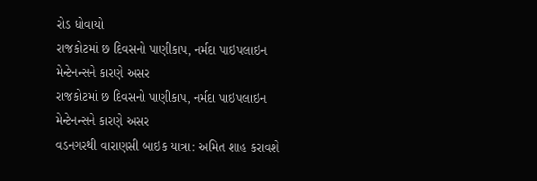રોડ ધોવાયો
રાજકોટમાં છ દિવસનો પાણીકાપ, નર્મદા પાઇપલાઇન મેન્ટેનન્સને કારણે અસર
રાજકોટમાં છ દિવસનો પાણીકાપ, નર્મદા પાઇપલાઇન મેન્ટેનન્સને કારણે અસર
વડનગરથી વારાણસી બાઇક યાત્રા: અમિત શાહ કરાવશે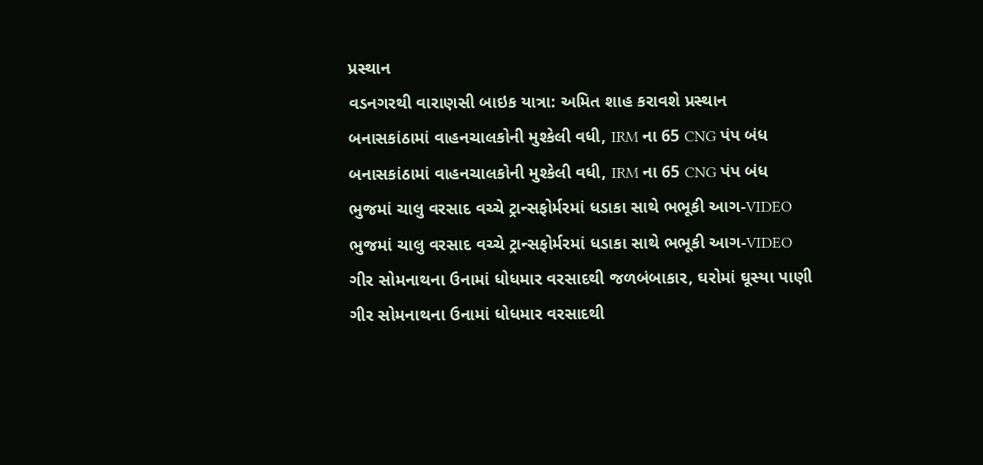પ્રસ્થાન
વડનગરથી વારાણસી બાઇક યાત્રા: અમિત શાહ કરાવશે પ્રસ્થાન
બનાસકાંઠામાં વાહનચાલકોની મુશ્કેલી વધી, IRM ના 65 CNG પંપ બંધ
બનાસકાંઠામાં વાહનચાલકોની મુશ્કેલી વધી, IRM ના 65 CNG પંપ બંધ
ભુજમાં ચાલુ વરસાદ વચ્ચે ટ્રાન્સફોર્મરમાં ધડાકા સાથે ભભૂકી આગ-VIDEO
ભુજમાં ચાલુ વરસાદ વચ્ચે ટ્રાન્સફોર્મરમાં ધડાકા સાથે ભભૂકી આગ-VIDEO
ગીર સોમનાથના ઉનામાં ધોધમાર વરસાદથી જળબંબાકાર, ઘરોમાં ઘૂસ્યા પાણી
ગીર સોમનાથના ઉનામાં ધોધમાર વરસાદથી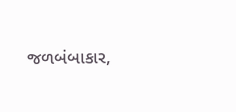જળબંબાકાર,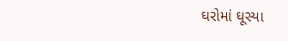ઘરોમાં ઘૂસ્યા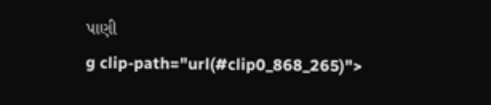પાણી
g clip-path="url(#clip0_868_265)">